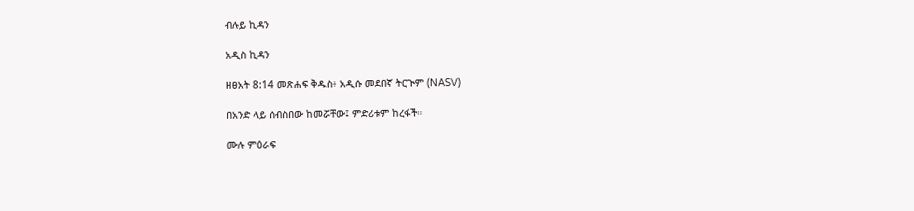ብሉይ ኪዳን

አዲስ ኪዳን

ዘፀአት 8:14 መጽሐፍ ቅዱስ፥ አዲሱ መደበኛ ትርጒም (NASV)

በአንድ ላይ ሰብስበው ከመሯቸው፤ ምድሪቱም ከረፋች።

ሙሉ ምዕራፍ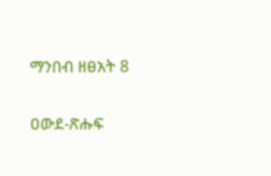ማንበብ ዘፀአት 8

ዐውደ-ጽሑፍ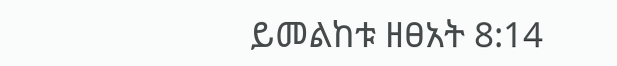ይመልከቱ ዘፀአት 8:14